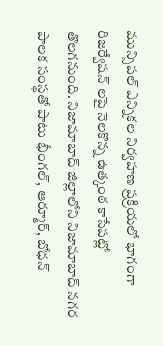మున్సిపల్ ఎన్నికల నిర్వహణ ప్రక్రియలో భాగంగా రిజర్వేషన్ లపై నెలకొన్న ఉత్కంఠ కాసేపట్లో తొలగనుంది. నిజామాబాద్ జిల్లాలోని నిజామాబాద్ నగర పాలక సంస్థతో పాటు భీంగల్, ఆర్మూర్, బోధన్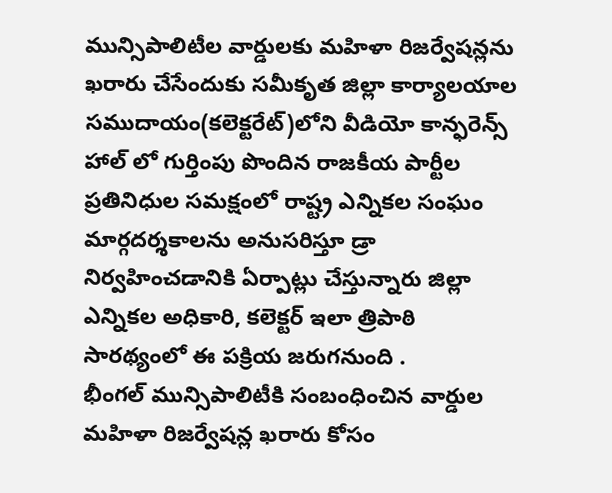మున్సిపాలిటీల వార్డులకు మహిళా రిజర్వేషన్లను ఖరారు చేసేందుకు సమీకృత జిల్లా కార్యాలయాల సముదాయం(కలెక్టరేట్)లోని వీడియో కాన్ఫరెన్స్ హాల్ లో గుర్తింపు పొందిన రాజకీయ పార్టీల ప్రతినిధుల సమక్షంలో రాష్ట్ర ఎన్నికల సంఘం మార్గదర్శకాలను అనుసరిస్తూ డ్రా నిర్వహించడానికి ఏర్పాట్లు చేస్తున్నారు జిల్లా ఎన్నికల అధికారి, కలెక్టర్ ఇలా త్రిపాఠి సారథ్యంలో ఈ పక్రియ జరుగనుంది .
భీంగల్ మున్సిపాలిటీకి సంబంధించిన వార్డుల మహిళా రిజర్వేషన్ల ఖరారు కోసం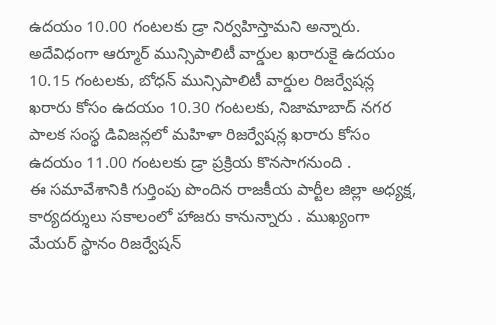ఉదయం 10.00 గంటలకు డ్రా నిర్వహిస్తామని అన్నారు. అదేవిధంగా ఆర్మూర్ మున్సిపాలిటీ వార్డుల ఖరారుకై ఉదయం 10.15 గంటలకు, బోధన్ మున్సిపాలిటీ వార్డుల రిజర్వేషన్ల ఖరారు కోసం ఉదయం 10.30 గంటలకు, నిజామాబాద్ నగర పాలక సంస్థ డివిజన్లలో మహిళా రిజర్వేషన్ల ఖరారు కోసం ఉదయం 11.00 గంటలకు డ్రా ప్రక్రియ కొనసాగనుంది .
ఈ సమావేశానికి గుర్తింపు పొందిన రాజకీయ పార్టీల జిల్లా అధ్యక్ష, కార్యదర్శులు సకాలంలో హాజరు కానున్నారు . ముఖ్యంగా మేయర్ స్థానం రిజర్వేషన్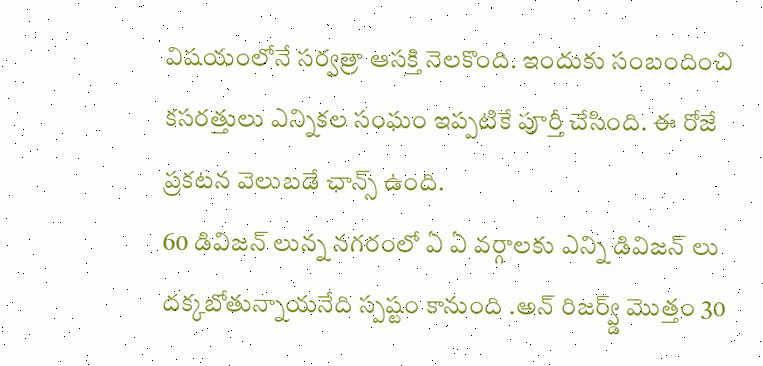విషయంలోనే సర్వత్రా ఆసక్తి నెలకొంది. ఇందుకు సంబందించి కసరత్తులు ఎన్నికల సంఘం ఇప్పటికే పూర్తీ చేసింది. ఈ రోజే ప్రకటన వెలుబడే ఛాన్స్ ఉంది.
60 డివిజన్ లున్న నగరంలో ఏ ఏ వర్గాలకు ఎన్ని డివిజన్ లు దక్కబోతున్నాయనేది స్పష్టం కానుంది .అన్ రిజర్వ్డ్ మొత్తం 30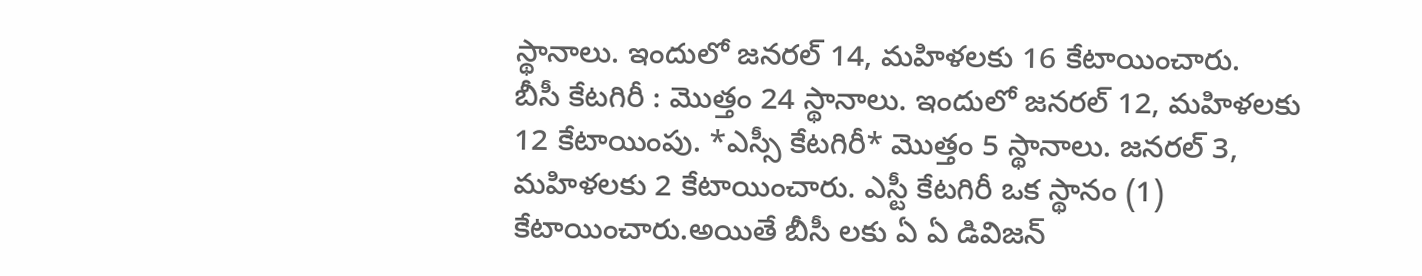స్థానాలు. ఇందులో జనరల్ 14, మహిళలకు 16 కేటాయించారు.
బీసీ కేటగిరీ : మొత్తం 24 స్థానాలు. ఇందులో జనరల్ 12, మహిళలకు 12 కేటాయింపు. *ఎస్సీ కేటగిరీ* మొత్తం 5 స్థానాలు. జనరల్ 3, మహిళలకు 2 కేటాయించారు. ఎస్టీ కేటగిరీ ఒక స్థానం (1) కేటాయించారు.అయితే బీసీ లకు ఏ ఏ డివిజన్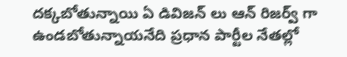దక్కబోతున్నాయి ఏ డివిజన్ లు ఆన్ రిజర్వ్ గా ఉండబోతున్నాయనేది ప్రధాన పార్టీల నేతల్లో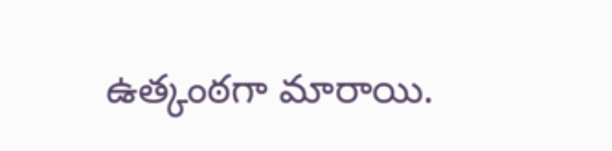ఉత్కంఠగా మారాయి.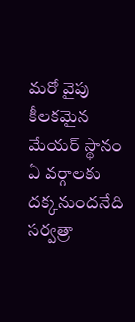మరో వైపు కీలకమైన మేయర్ స్థానం ఏ వర్గాలకు దక్కనుందనేది సర్వత్రా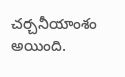చర్చనీయాంశం అయింది.